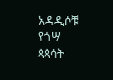አዳዲሶቹ የጎሣ ጳጳሳት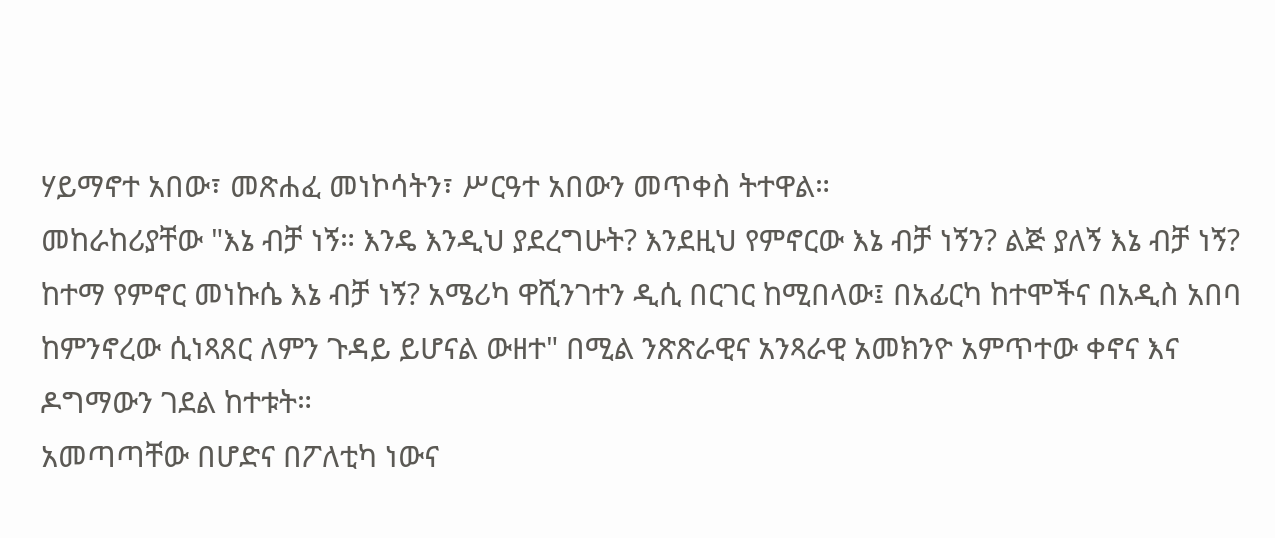ሃይማኖተ አበው፣ መጽሐፈ መነኮሳትን፣ ሥርዓተ አበውን መጥቀስ ትተዋል።
መከራከሪያቸው "እኔ ብቻ ነኝ። እንዴ እንዲህ ያደረግሁት? እንደዚህ የምኖርው እኔ ብቻ ነኝን? ልጅ ያለኝ እኔ ብቻ ነኝ? ከተማ የምኖር መነኩሴ እኔ ብቻ ነኝ? አሜሪካ ዋሺንገተን ዲሲ በርገር ከሚበላው፤ በአፊርካ ከተሞችና በአዲስ አበባ ከምንኖረው ሲነጻጸር ለምን ጉዳይ ይሆናል ውዘተ" በሚል ንጽጽራዊና አንጻራዊ አመክንዮ አምጥተው ቀኖና እና ዶግማውን ገደል ከተቱት።
አመጣጣቸው በሆድና በፖለቲካ ነውና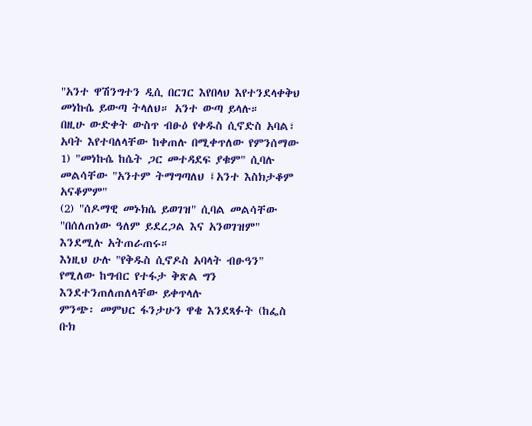"አንተ ዋሽንግተን ዲሲ በርገር እየበላህ እየተንደላቀቅህ መነኩሴ ይውጣ ትላለህ። አንተ ውጣ ይላሉ።
በዚሁ ውድቀት ውስጥ ብፁዕ የቀዱስ ሲኖድስ አባል፣ አባት እየተባለላቸው ከቀጠሉ በሚቀጥለው የምንሰማው
1) "መነኩሴ ከሴት ጋር መተዳደፍ ያቁም" ሲባሉ መልሳቸው "አንተም ትማግጣለህ ፤አንተ እስክታቆም አናቆምም"
(2) "ሰዶማዊ መኑክሴ ይወገዝ" ሲባል መልሳቸው "በሰለጠነው ዓለም ይደረጋል እና አንወገዝም"
እንደሚሉ አትጠራጠሩ።
እነዚህ ሁሉ "የቅዱስ ሲኖዶስ አባላት ብፁዓን" የሚለው ከግብር የተፋታ ቅጽል ግን እንደተንጠለጠለላቸው ይቀጥላሉ
ምንጭ፡ መምህር ፋንታሁን ዋቄ እንደጻፉት (ከፌስ ቡክ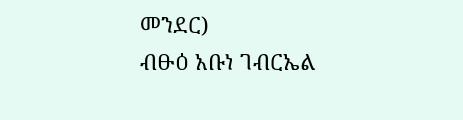መንደር)
ብፁዕ አቡነ ገብርኤል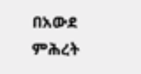በአውደ ምሕረት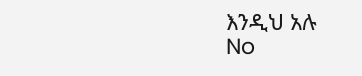እንዲህ አሉ
No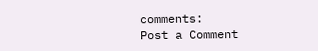comments:
Post a Comment